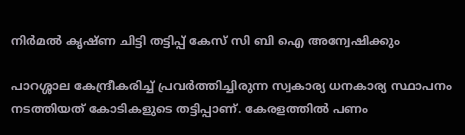നിർമൽ കൃഷ്ണ ചിട്ടി തട്ടിപ്പ് കേസ് സി ബി ഐ അന്വേഷിക്കും

പാറശ്ശാല കേന്ദ്രീകരിച്ച് പ്രവർത്തിച്ചിരുന്ന സ്വകാര്യ ധനകാര്യ സ്ഥാപനം നടത്തിയത് കോടികളുടെ തട്ടിപ്പാണ്. കേരളത്തിൽ പണം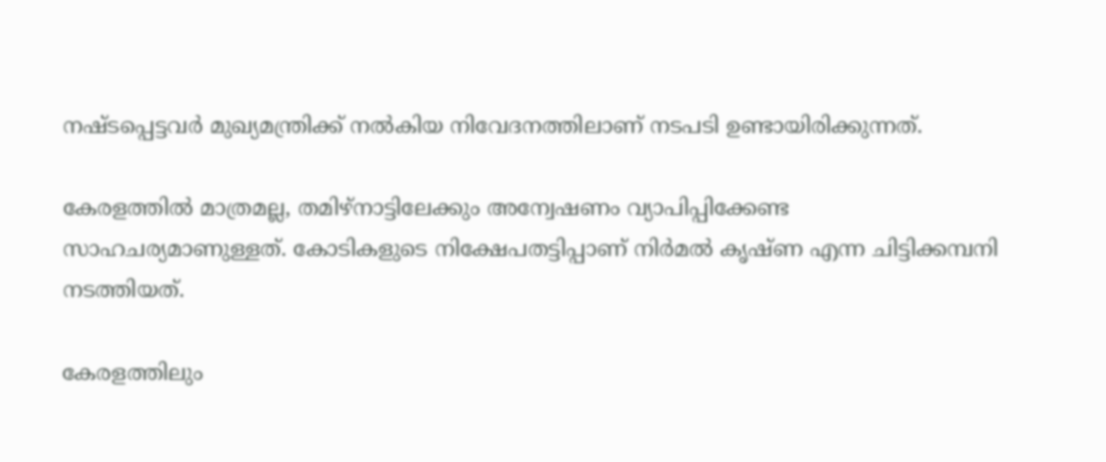നഷ്ടപ്പെട്ടവർ മുഖ്യമന്ത്രിക്ക് നൽകിയ നിവേദനത്തിലാണ് നടപടി ഉണ്ടായിരിക്കുന്നത്.

കേരളത്തിൽ മാത്രമല്ല, തമിഴ്നാട്ടിലേക്കും അന്വേഷണം വ്യാപിപ്പിക്കേണ്ട സാഹചര്യമാണുള്ളത്. കോടികളുടെ നിക്ഷേപതട്ടിപ്പാണ് നിർമൽ കൃഷ്ണ എന്ന ചിട്ടിക്കമ്പനി നടത്തിയത്.

കേരളത്തിലും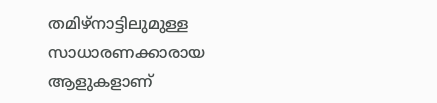തമിഴ്നാട്ടിലുമുള്ള സാധാരണക്കാരായ ആളുകളാണ്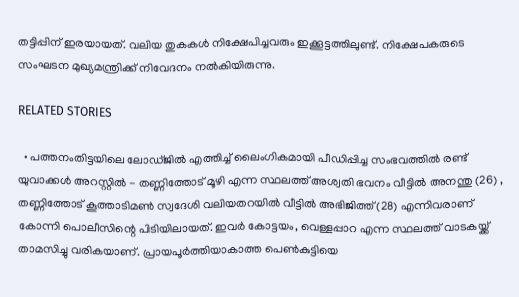തട്ടിപ്പിന് ഇരയായത്. വലിയ തുകകൾ നിക്ഷേപിച്ചവരും ഇക്കൂട്ടത്തിലുണ്ട്. നിക്ഷേപകരുടെ സംഘടന മുഖ്യമന്ത്രിക്ക് നിവേദനം നൽകിയിരുന്നു.

RELATED STORIES

  • പത്തനംതിട്ടയിലെ ലോഡ്ജില്‍ എത്തിച്ച് ലൈംഗികമായി പീഡിപ്പിച്ച സംഭവത്തില്‍ രണ്ട് യുവാക്കള്‍ അറസ്റ്റില്‍ - തണ്ണിത്തോട് മൂഴി എന്ന സ്ഥലത്ത് അശ്വതി ഭവനം വീട്ടില്‍ അനന്തു (26) , തണ്ണിത്തോട് കൂത്താടിമണ്‍ സ്വദേശി വലിയതറയില്‍ വീട്ടില്‍ അഭിജിത്ത് (28) എന്നിവരാണ് കോന്നി പൊലീസിന്റെ പിടിയിലായത്. ഇവര്‍ കോട്ടയം, വെള്ളപ്പാറ എന്ന സ്ഥലത്ത് വാടകയ്ക്ക് താമസിച്ചു വരികയാണ്. പ്രായപൂര്‍ത്തിയാകാത്ത പെണ്‍കുട്ടിയെ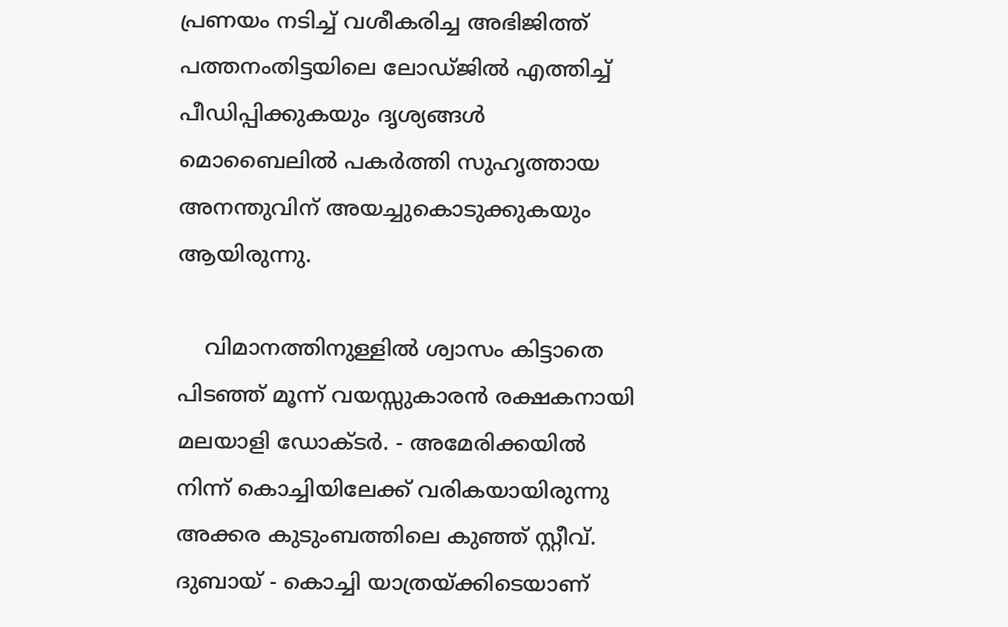പ്രണയം നടിച്ച് വശീകരിച്ച അഭിജിത്ത് പത്തനംതിട്ടയിലെ ലോഡ്ജില്‍ എത്തിച്ച് പീഡിപ്പിക്കുകയും ദൃശ്യങ്ങള്‍ മൊബൈലില്‍ പകര്‍ത്തി സുഹൃത്തായ അനന്തുവിന് അയച്ചുകൊടുക്കുകയും ആയിരുന്നു.

    വിമാനത്തിനുള്ളിൽ ശ്വാസം കിട്ടാതെ പിടഞ്ഞ് മൂന്ന് വയസ്സുകാരൻ രക്ഷകനായി മലയാളി ഡോക്ട‌ർ. - അമേരിക്കയിൽ നിന്ന് കൊച്ചിയിലേക്ക് വരികയായിരുന്നു അക്കര കുടുംബത്തിലെ കുഞ്ഞ് സ്റ്റീവ്. ദുബായ് - കൊച്ചി യാത്രയ്ക്കിടെയാണ്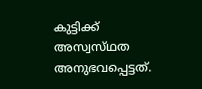കുട്ടിക്ക് അസ്വസ്‌ഥത അനുഭവപ്പെട്ടത്.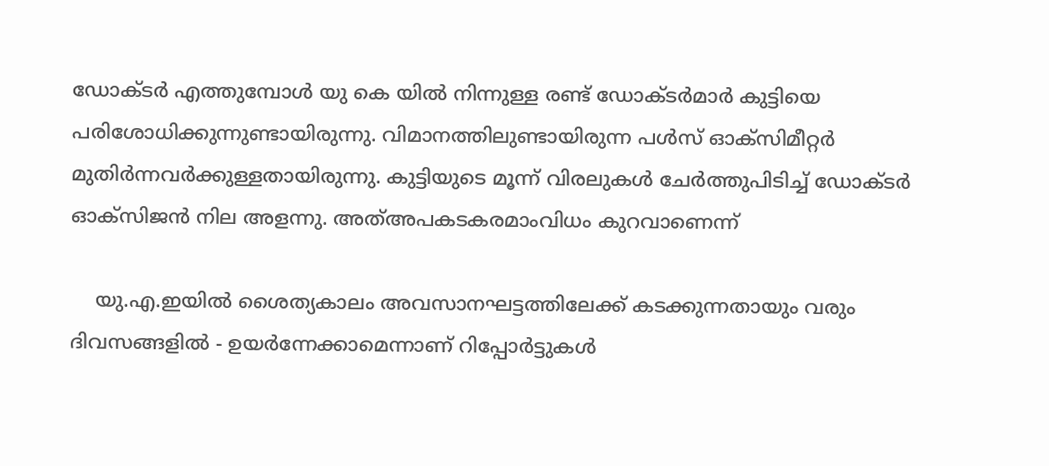ഡോക്ടർ എത്തുമ്പോൾ യു കെ യിൽ നിന്നുള്ള രണ്ട് ഡോക്ടർമാർ കുട്ടിയെ പരിശോധിക്കുന്നുണ്ടായിരുന്നു. വിമാനത്തിലുണ്ടായിരുന്ന പൾസ് ഓക്സിമീറ്റർ മുതിർന്നവർക്കുള്ളതായിരുന്നു. കുട്ടിയുടെ മൂന്ന് വിരലുകൾ ചേർത്തുപിടിച്ച് ഡോക്ടർ ഓക്സിജൻ നില അളന്നു. അത്അപകടകരമാംവിധം കുറവാണെന്ന്

    യു.എ.ഇയിൽ ശൈത്യകാലം അവസാനഘട്ടത്തിലേക്ക് കടക്കുന്നതായും വരും ദിവസങ്ങളിൽ - ഉയർന്നേക്കാമെന്നാണ് റിപ്പോർട്ടുകൾ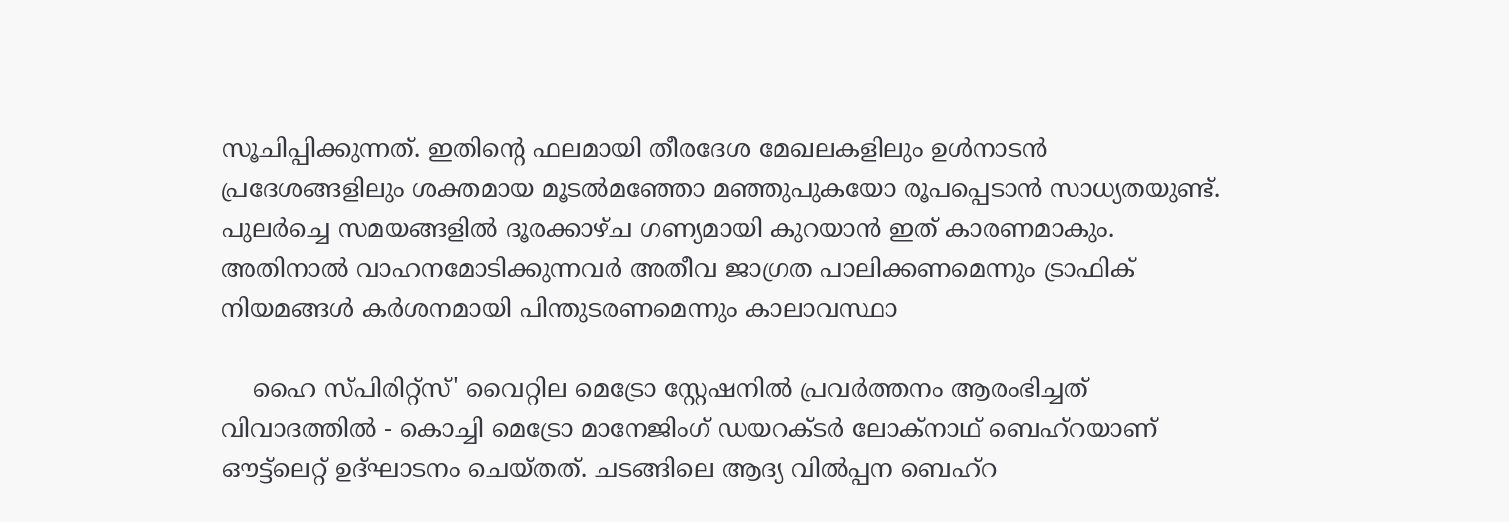സൂചിപ്പിക്കുന്നത്. ഇതിന്റെ ഫലമായി തീരദേശ മേഖലകളിലും ഉൾനാടൻ പ്രദേശങ്ങളിലും ശക്തമായ മൂടൽമഞ്ഞോ മഞ്ഞുപുകയോ രൂപപ്പെടാൻ സാധ്യതയുണ്ട്. പുലർച്ചെ സമയങ്ങളിൽ ദൂരക്കാഴ്ച ഗണ്യമായി കുറയാൻ ഇത് കാരണമാകും. അതിനാൽ വാഹനമോടിക്കുന്നവർ അതീവ ജാഗ്രത പാലിക്കണമെന്നും ട്രാഫിക് നിയമങ്ങൾ കർശനമായി പിന്തുടരണമെന്നും കാലാവസ്ഥാ

    ഹൈ സ്പിരിറ്റ്‌സ്' വൈറ്റില മെട്രോ സ്റ്റേഷനില്‍ പ്രവര്‍ത്തനം ആരംഭിച്ചത് വിവാദത്തില്‍ - കൊച്ചി മെട്രോ മാനേജിംഗ് ഡയറക്ടര്‍ ലോക്‌നാഥ് ബെഹ്റയാണ് ഔട്ട്ലെറ്റ് ഉദ്ഘാടനം ചെയ്തത്. ചടങ്ങിലെ ആദ്യ വില്‍പ്പന ബെഹ്റ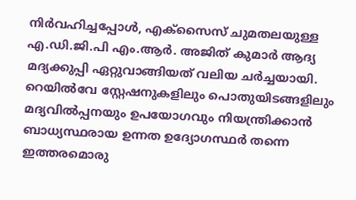നിര്‍വഹിച്ചപ്പോള്‍, എക്‌സൈസ് ചുമതലയുള്ള എ.ഡി.ജി.പി എം.ആര്‍. അജിത് കുമാര്‍ ആദ്യ മദ്യക്കുപ്പി ഏറ്റുവാങ്ങിയത് വലിയ ചര്‍ച്ചയായി. റെയില്‍വേ സ്റ്റേഷനുകളിലും പൊതുയിടങ്ങളിലും മദ്യവില്‍പ്പനയും ഉപയോഗവും നിയന്ത്രിക്കാന്‍ ബാധ്യസ്ഥരായ ഉന്നത ഉദ്യോഗസ്ഥര്‍ തന്നെ ഇത്തരമൊരു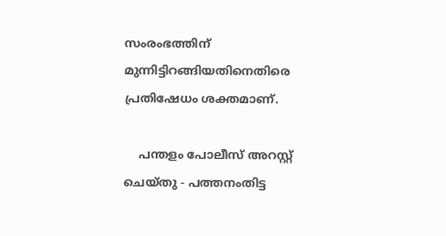സംരംഭത്തിന് മുന്നിട്ടിറങ്ങിയതിനെതിരെ പ്രതിഷേധം ശക്തമാണ്.

    പന്തളം പോലീസ് അറസ്റ്റ് ചെയ്തു - പത്തനംതിട്ട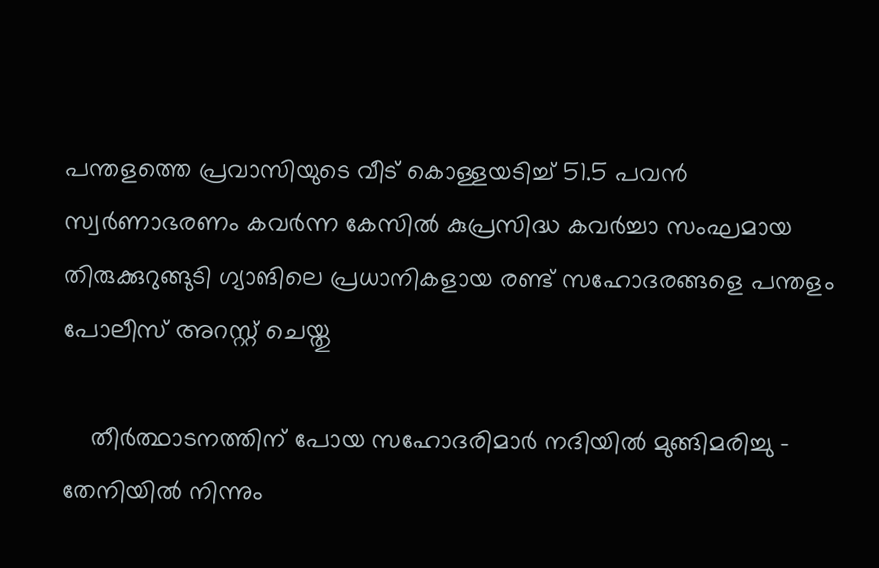പന്തളത്തെ പ്രവാസിയുടെ വീട് കൊള്ളയടിച്ച് 51.5 പവന്‍ സ്വര്‍ണാഭരണം കവര്‍ന്ന കേസില്‍ കുപ്രസിദ്ധ കവര്‍ച്ചാ സംഘമായ തിരുക്കുറുങ്ങുടി ഗ്യാങിലെ പ്രധാനികളായ രണ്ട് സഹോദരങ്ങളെ പന്തളം പോലീസ് അറസ്റ്റ് ചെയ്തു

    തീര്‍ത്ഥാടനത്തിന് പോയ സഹോദരിമാര്‍ നദിയില്‍ മുങ്ങിമരിച്ചു - തേനിയില്‍ നിന്നും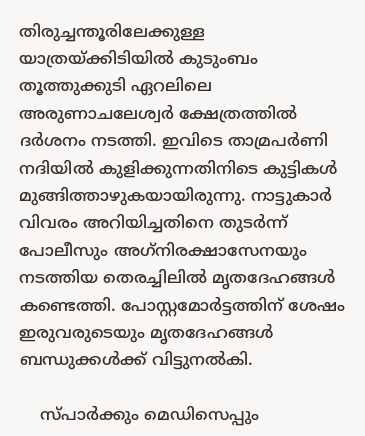തിരുച്ചന്തൂരിലേക്കുള്ള യാത്രയ്ക്കിടിയില്‍ കുടുംബം തൂത്തുക്കുടി ഏറലിലെ അരുണാചലേശ്വര്‍ ക്ഷേത്രത്തില്‍ ദര്‍ശനം നടത്തി. ഇവിടെ താമ്രപര്‍ണി നദിയില്‍ കുളിക്കുന്നതിനിടെ കുട്ടികള്‍ മുങ്ങിത്താഴുകയായിരുന്നു. നാട്ടുകാര്‍ വിവരം അറിയിച്ചതിനെ തുടര്‍ന്ന് പോലീസും അഗ്‌നിരക്ഷാസേനയും നടത്തിയ തെരച്ചിലില്‍ മൃതദേഹങ്ങള്‍ കണ്ടെത്തി. പോസ്റ്റമോര്‍ട്ടത്തിന് ശേഷം ഇരുവരുടെയും മൃതദേഹങ്ങള്‍ ബന്ധുക്കള്‍ക്ക് വിട്ടുനല്‍കി.

    സ്പാര്‍ക്കും മെഡിസെപ്പും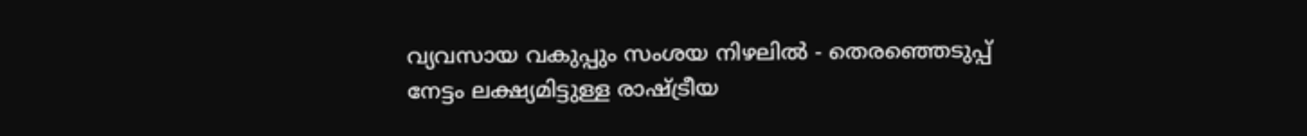വ്യവസായ വകുപ്പും സംശയ നിഴലിൽ - തെരഞ്ഞെടുപ്പ് നേട്ടം ലക്ഷ്യമിട്ടുള്ള രാഷ്‌ട്രീയ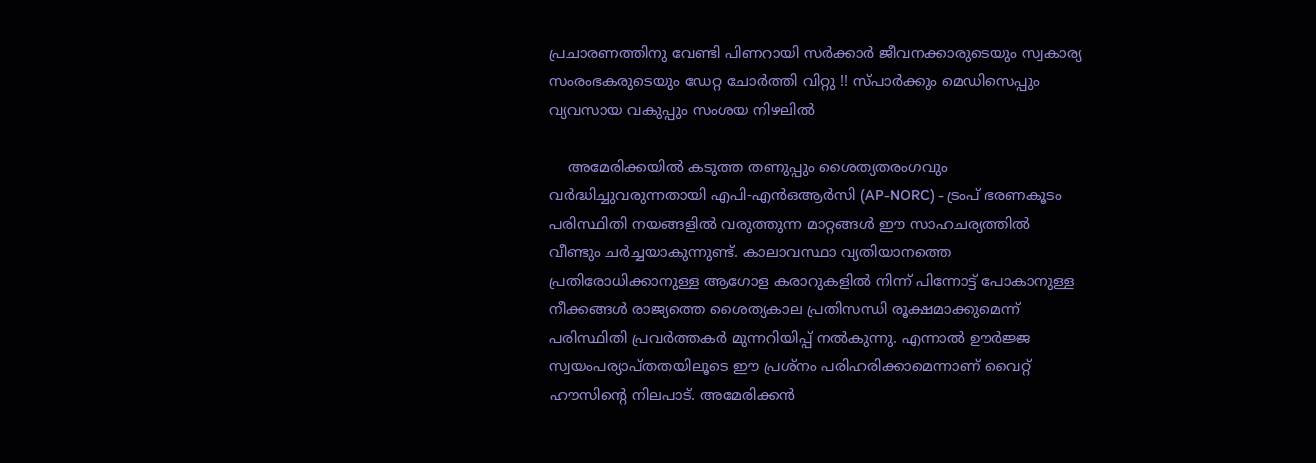പ്രചാരണത്തിനു വേണ്ടി പിണറായി സര്‍ക്കാര്‍ ജീവനക്കാരുടെയും സ്വകാര്യ സംരംഭകരുടെയും ഡേറ്റ ചോര്‍ത്തി വിറ്റു !! സ്പാര്‍ക്കും മെഡിസെപ്പും വ്യവസായ വകുപ്പും സംശയ നിഴലിൽ

    അമേരിക്കയിൽ കടുത്ത തണുപ്പും ശൈത്യതരംഗവും വർദ്ധിച്ചുവരുന്നതായി എപി-എൻഒആർസി (AP-NORC) - ട്രംപ് ഭരണകൂടം പരിസ്ഥിതി നയങ്ങളിൽ വരുത്തുന്ന മാറ്റങ്ങൾ ഈ സാഹചര്യത്തിൽ വീണ്ടും ചർച്ചയാകുന്നുണ്ട്. കാലാവസ്ഥാ വ്യതിയാനത്തെ പ്രതിരോധിക്കാനുള്ള ആഗോള കരാറുകളിൽ നിന്ന് പിന്നോട്ട് പോകാനുള്ള നീക്കങ്ങൾ രാജ്യത്തെ ശൈത്യകാല പ്രതിസന്ധി രൂക്ഷമാക്കുമെന്ന് പരിസ്ഥിതി പ്രവർത്തകർ മുന്നറിയിപ്പ് നൽകുന്നു. എന്നാൽ ഊർജ്ജ സ്വയംപര്യാപ്തതയിലൂടെ ഈ പ്രശ്നം പരിഹരിക്കാമെന്നാണ് വൈറ്റ് ഹൗസിന്റെ നിലപാട്. അമേരിക്കൻ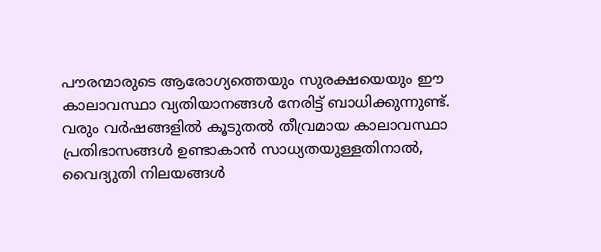പൗരന്മാരുടെ ആരോഗ്യത്തെയും സുരക്ഷയെയും ഈ കാലാവസ്ഥാ വ്യതിയാനങ്ങൾ നേരിട്ട് ബാധിക്കുന്നുണ്ട്. വരും വർഷങ്ങളിൽ കൂടുതൽ തീവ്രമായ കാലാവസ്ഥാ പ്രതിഭാസങ്ങൾ ഉണ്ടാകാൻ സാധ്യതയുള്ളതിനാൽ, വൈദ്യുതി നിലയങ്ങൾ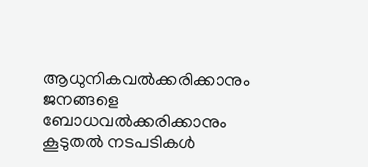ആധുനികവൽക്കരിക്കാനും ജനങ്ങളെ ബോധവൽക്കരിക്കാനും കൂടുതൽ നടപടികൾ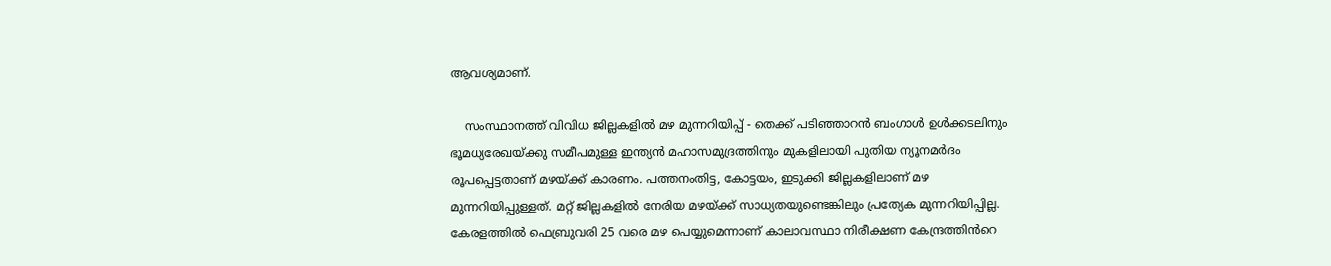ആവശ്യമാണ്.

    സംസ്ഥാനത്ത് വിവിധ ജില്ലകളിൽ മഴ മുന്നറിയിപ്പ് - തെക്ക് പടിഞ്ഞാറൻ ബംഗാൾ ഉൾക്കടലിനും ഭൂമധ്യരേഖയ്ക്കു സമീപമുള്ള ഇന്ത്യൻ മഹാസമുദ്രത്തിനും മുകളിലായി പുതിയ ന്യൂനമർദം രൂപപ്പെട്ടതാണ് മഴയ്ക്ക് കാരണം. പത്തനംതിട്ട, കോട്ടയം, ഇടുക്കി ജില്ലകളിലാണ് മഴ മുന്നറിയിപ്പുള്ളത്. മറ്റ് ജില്ലകളിൽ നേരിയ മഴയ്ക്ക് സാധ്യതയുണ്ടെങ്കിലും പ്രത്യേക മുന്നറിയിപ്പില്ല. കേരളത്തിൽ ഫെബ്രുവരി 25 വരെ മഴ പെയ്യുമെന്നാണ് കാലാവസ്ഥാ നിരീക്ഷണ കേന്ദ്രത്തിൻറെ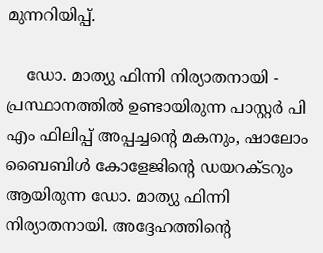മുന്നറിയിപ്പ്.

    ഡോ. മാത്യു ഫിന്നി നിര്യാതനായി - പ്രസ്ഥാനത്തിൽ ഉണ്ടായിരുന്ന പാസ്റ്റർ പി എം ഫിലിപ്പ് അപ്പച്ചന്റെ മകനും, ഷാലോം ബൈബിൾ കോളേജിന്റെ ഡയറക്ടറും ആയിരുന്ന ഡോ. മാത്യു ഫിന്നി നിര്യാതനായി. അദ്ദേഹത്തിന്റെ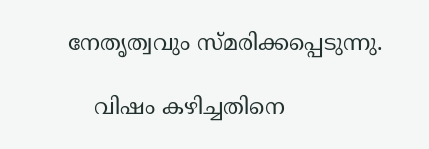നേതൃത്വവും സ്മരിക്കപ്പെടുന്നു.

    വിഷം കഴിച്ചതിനെ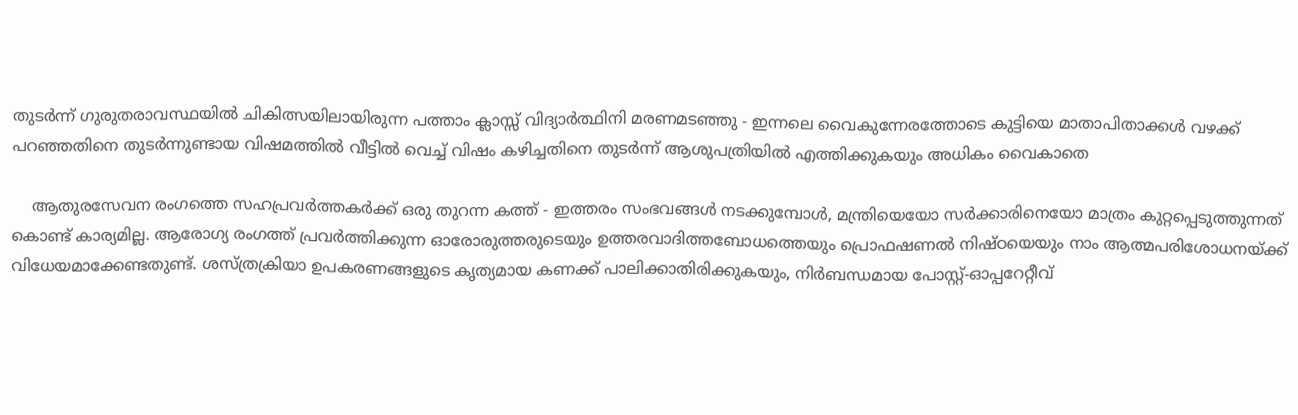തുടർന്ന് ഗുരുതരാവസ്ഥയിൽ ചികിത്സയിലായിരുന്ന പത്താം ക്ലാസ്സ്‌ വിദ്യാർത്ഥിനി മരണമടഞ്ഞു - ഇന്നലെ വൈകുന്നേരത്തോടെ കുട്ടിയെ മാതാപിതാക്കൾ വഴക്ക് പറഞ്ഞതിനെ തുടർന്നുണ്ടായ വിഷമത്തിൽ വീട്ടിൽ വെച്ച് വിഷം കഴിച്ചതിനെ തുടർന്ന് ആശുപത്രിയിൽ എത്തിക്കുകയും അധികം വൈകാതെ

    ആതുരസേവന രംഗത്തെ സഹപ്രവർത്തകർക്ക് ഒരു തുറന്ന കത്ത് - ഇത്തരം സംഭവങ്ങൾ നടക്കുമ്പോൾ, മന്ത്രിയെയോ സർക്കാരിനെയോ മാത്രം കുറ്റപ്പെടുത്തുന്നത് കൊണ്ട് കാര്യമില്ല. ആരോഗ്യ രംഗത്ത് പ്രവർത്തിക്കുന്ന ഓരോരുത്തരുടെയും ഉത്തരവാദിത്തബോധത്തെയും പ്രൊഫഷണൽ നിഷ്ഠയെയും നാം ആത്മപരിശോധനയ്ക്ക് വിധേയമാക്കേണ്ടതുണ്ട്. ശസ്ത്രക്രിയാ ഉപകരണങ്ങളുടെ കൃത്യമായ കണക്ക് പാലിക്കാതിരിക്കുകയും, നിർബന്ധമായ പോസ്റ്റ്-ഓപ്പറേറ്റീവ്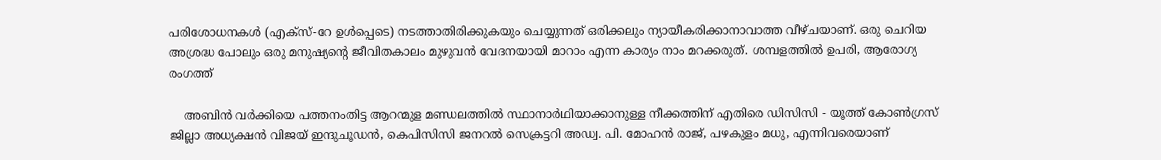പരിശോധനകൾ (എക്‌സ്-റേ ഉൾപ്പെടെ) നടത്താതിരിക്കുകയും ചെയ്യുന്നത് ഒരിക്കലും ന്യായീകരിക്കാനാവാത്ത വീഴ്ചയാണ്. ഒരു ചെറിയ അശ്രദ്ധ പോലും ഒരു മനുഷ്യന്റെ ജീവിതകാലം മുഴുവൻ വേദനയായി മാറാം എന്ന കാര്യം നാം മറക്കരുത്. ശമ്പളത്തിൽ ഉപരി, ആരോഗ്യ രംഗത്ത്

    അബിൻ വർക്കിയെ പത്തനംതിട്ട ആറന്മുള മണ്ഡലത്തിൽ സ്ഥാനാർഥിയാക്കാനുള്ള നീക്കത്തിന് എതിരെ ഡിസിസി - യൂത്ത് കോൺഗ്രസ് ജില്ലാ അധ്യക്ഷൻ വിജയ് ഇന്ദുചൂഡൻ, കെപിസിസി ജനറൽ സെക്രട്ടറി അഡ്വ. പി. മോഹൻ രാജ്, പഴകുളം മധു, എന്നിവരെയാണ്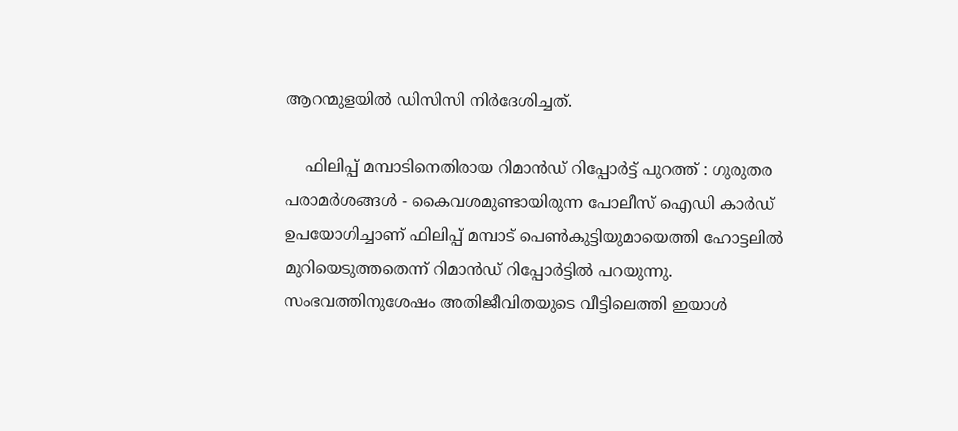ആറന്മുളയിൽ ഡിസിസി നിർദേശിച്ചത്.

    ഫിലിപ്പ് മമ്പാടിനെതിരായ റിമാൻഡ് റിപ്പോർട്ട് പുറത്ത് : ഗുരുതര പരാമർശങ്ങൾ - കൈവശമുണ്ടായിരുന്ന പോലീസ് ഐഡി കാർഡ് ഉപയോഗിച്ചാണ് ഫിലിപ്പ് മമ്പാട് പെൺകുട്ടിയുമായെത്തി ഹോട്ടലിൽ മുറിയെടുത്തതെന്ന് റിമാൻഡ് റിപ്പോർട്ടിൽ പറയുന്നു. സംഭവത്തിനുശേഷം അതിജീവിതയുടെ വീട്ടിലെത്തി ഇയാൾ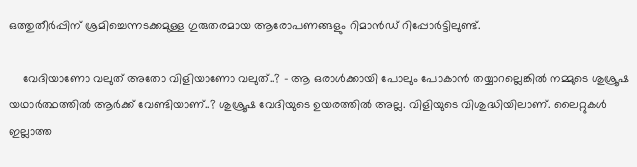ഒത്തുതീർപ്പിന് ശ്രമിച്ചെന്നടക്കമുള്ള ഗുരുതരമായ ആരോപണങ്ങളും റിമാൻഡ് റിപ്പോർട്ടിലുണ്ട്.

    വേദിയാണോ വലുത് അതോ വിളിയാണോ വലുത്..? - ആ ഒരാൾക്കായി പോലും പോകാൻ തയ്യാറല്ലെങ്കിൽ നമ്മുടെ ശുശ്രൂഷ യഥാർത്ഥത്തിൽ ആർക്ക് വേണ്ടിയാണ്..? ശുശ്രൂഷ വേദിയുടെ ഉയരത്തിൽ അല്ല. വിളിയുടെ വിശുദ്ധിയിലാണ്. ലൈറ്റുകൾ ഇല്ലാത്ത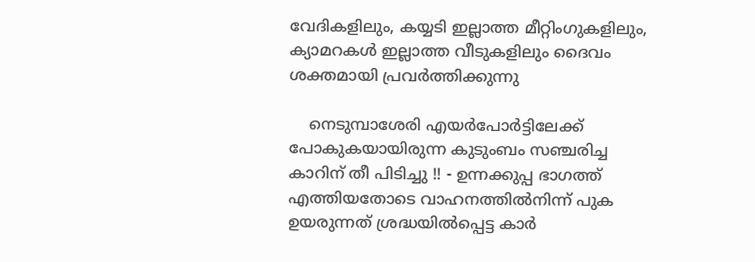വേദികളിലും, കയ്യടി ഇല്ലാത്ത മീറ്റിംഗുകളിലും, ക്യാമറകൾ ഇല്ലാത്ത വീടുകളിലും ദൈവം ശക്തമായി പ്രവർത്തിക്കുന്നു

    നെടുമ്പാശേരി എയർപോർട്ടിലേക്ക് പോകുകയായിരുന്ന കുടുംബം സഞ്ചരിച്ച കാറിന് തീ പിടിച്ചു !! - ഉന്നക്കുപ്പ ഭാഗത്ത് എത്തിയതോടെ വാഹനത്തില്‍നിന്ന് പുക ഉയരുന്നത് ശ്രദ്ധയില്‍പ്പെട്ട കാര്‍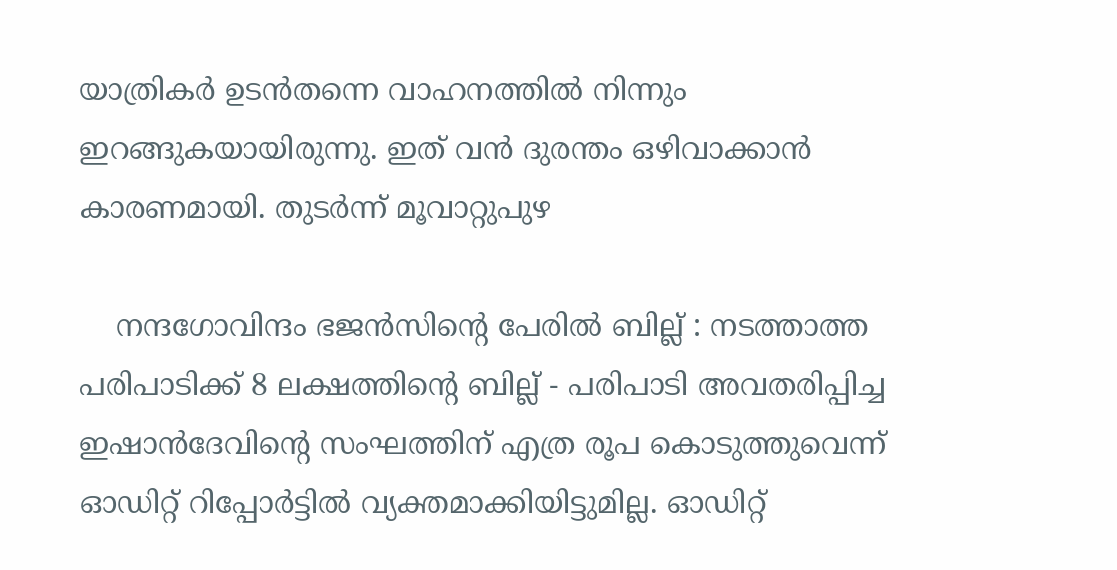യാത്രികര്‍ ഉടന്‍തന്നെ വാഹനത്തില്‍ നിന്നും ഇറങ്ങുകയായിരുന്നു. ഇത് വൻ ദുരന്തം ഒഴിവാക്കാൻ കാരണമായി. തുടര്‍ന്ന് മൂവാറ്റുപുഴ

    നന്ദഗോവിന്ദം ഭജൻസിന്റെ പേരിൽ ബില്ല് : നടത്താത്ത പരിപാടിക്ക് 8 ലക്ഷത്തിന്റെ ബില്ല് - പരിപാടി അവതരിപ്പിച്ച ഇഷാൻദേവിന്റെ സംഘത്തിന് എത്ര രൂപ കൊടുത്തുവെന്ന് ഓഡിറ്റ് റിപ്പോർട്ടിൽ വ്യക്തമാക്കിയിട്ടുമില്ല. ഓഡിറ്റ്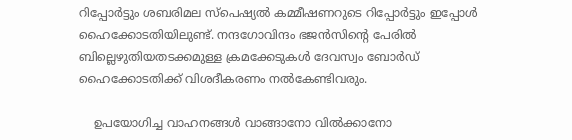റിപ്പോർട്ടും ശബരിമല സ്പെഷ്യൽ കമ്മീഷണറുടെ റിപ്പോർട്ടും ഇപ്പോൾ ഹൈക്കോടതിയിലുണ്ട്. നന്ദഗോവിന്ദം ഭജൻസിന്റെ പേരിൽ ബില്ലെഴുതിയതടക്കമുള്ള ക്രമക്കേടുകൾ ദേവസ്വം ബോർഡ് ഹൈക്കോടതിക്ക് വിശദീകരണം നൽകേണ്ടിവരും.

    ഉപയോഗിച്ച വാഹനങ്ങൾ വാങ്ങാനോ വിൽക്കാനോ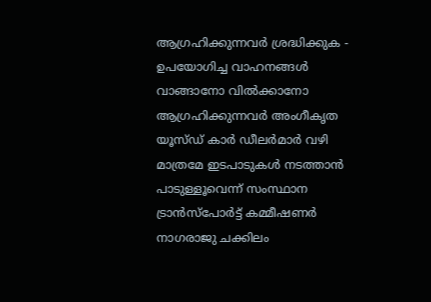ആഗ്രഹിക്കുന്നവർ ശ്രദ്ധിക്കുക - ഉപയോഗിച്ച വാഹനങ്ങൾ വാങ്ങാനോ വിൽക്കാനോ ആഗ്രഹിക്കുന്നവർ അംഗീകൃത യൂസ്ഡ് കാർ ഡീലർമാർ വഴി മാത്രമേ ഇടപാടുകൾ നടത്താൻ പാടുള്ളൂവെന്ന് സംസ്ഥാന ട്രാൻസ്പോർട്ട് കമ്മീഷണർ നാഗരാജു ചക്കിലം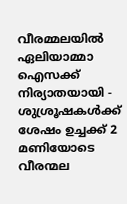വീരമ്മലയിൽ ഏലിയാമ്മാ ഐസക്ക് നിര്യാതയായി - ശുശ്രൂഷകൾക്ക് ശേഷം ഉച്ചക്ക് 2 മണിയോടെ വീരന്മല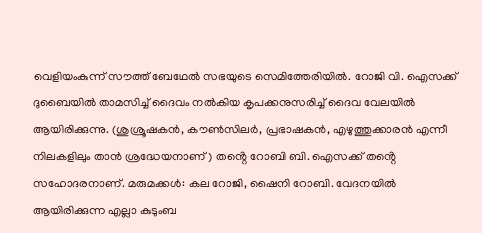വെളിയംകുന്ന് സൗത്ത് ബേഥേൽ സഭയുടെ സെമിത്തേരിയിൽ. റോജി വി. ഐസക്ക് ദുബൈയിൽ താമസിച്ച് ദൈവം നൽകിയ കൃപക്കനുസരിച്ച് ദൈവ വേലയിൽ ആയിരിക്കുന്നു. (ശുശ്രൂഷകൻ, കൗൺസിലർ, പ്രഭാഷകൻ, എഴുത്തുക്കാരൻ എന്നീ നിലകളിലും താൻ ശ്രദ്ധേയനാണ്) തൻ്റെ റോബി ബി. ഐസക്ക് തൻ്റെ സഹോദരനാണ്. മരുമക്കൾ: കല റോജി, ഷൈനി റോബി. വേദനയിൽ ആയിരിക്കുന്ന എല്ലാ കുടുംബ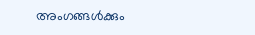അംഗങ്ങൾക്കും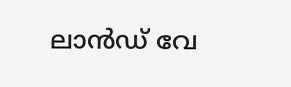ലാൻഡ് വേ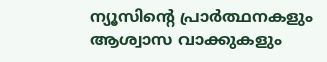ന്യൂസിൻ്റെ പ്രാർത്ഥനകളും ആശ്വാസ വാക്കുകളും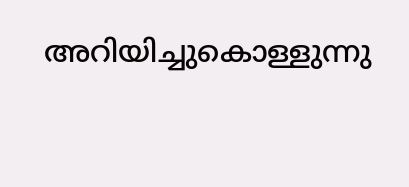അറിയിച്ചുകൊള്ളുന്നു